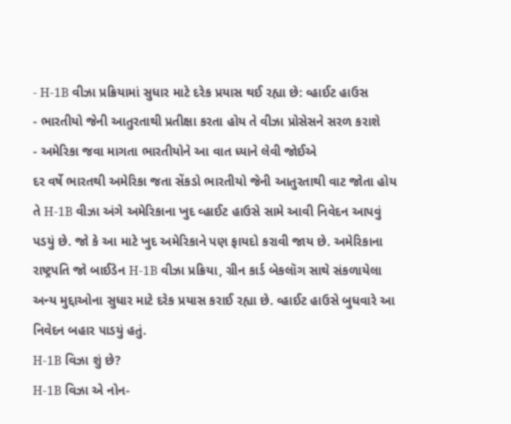- H-1B વીઝા પ્રક્રિયામાં સુધાર માટે દરેક પ્રયાસ થઈ રહ્યા છે: વ્હાઈટ હાઉસ
- ભારતીયો જેની આતુરતાથી પ્રતીક્ષા કરતા હોય તે વીઝા પ્રોસેસને સરળ કરાશે
- અમેરિકા જવા માગતા ભારતીયોને આ વાત ધ્યાને લેવી જોઈએ
દર વર્ષે ભારતથી અમેરિકા જતા સેંકડો ભારતીયો જેની આતુરતાથી વાટ જોતા હોય તે H-1B વીઝા અંગે અમેરિકાના ખુદ વ્હાઈટ હાઉસે સામે આવી નિવેદન આપવું પડયું છે. જો કે આ માટે ખુદ અમેરિકાને પણ ફાયદો કરાવી જાય છે. અમેરિકાના રાષ્ટ્રપતિ જો બાઈડેન H-1B વીઝા પ્રક્રિયા, ગ્રીન કાર્ડ બેકલૉગ સાથે સંકળાયેલા અન્ય મુદ્દાઓના સુધાર માટે દરેક પ્રયાસ કરાઈ રહ્યા છે. વ્હાઈટ હાઉસે બુધવારે આ નિવેદન બહાર પાડયું હતું.
H-1B વિઝા શું છે?
H-1B વિઝા એ નોન-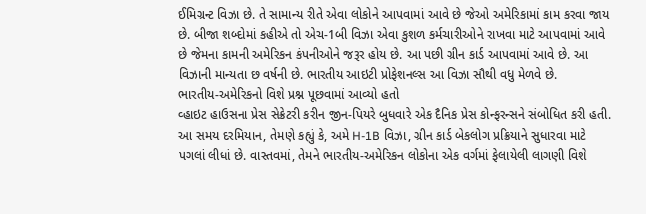ઈમિગ્રન્ટ વિઝા છે. તે સામાન્ય રીતે એવા લોકોને આપવામાં આવે છે જેઓ અમેરિકામાં કામ કરવા જાય છે. બીજા શબ્દોમાં કહીએ તો એચ-1બી વિઝા એવા કુશળ કર્મચારીઓને રાખવા માટે આપવામાં આવે છે જેમના કામની અમેરિકન કંપનીઓને જરૂર હોય છે. આ પછી ગ્રીન કાર્ડ આપવામાં આવે છે. આ વિઝાની માન્યતા છ વર્ષની છે. ભારતીય આઇટી પ્રોફેશનલ્સ આ વિઝા સૌથી વધુ મેળવે છે.
ભારતીય-અમેરિકનો વિશે પ્રશ્ન પૂછવામાં આવ્યો હતો
વ્હાઇટ હાઉસના પ્રેસ સેક્રેટરી કરીન જીન-પિયરે બુધવારે એક દૈનિક પ્રેસ કોન્ફરન્સને સંબોધિત કરી હતી. આ સમય દરમિયાન, તેમણે કહ્યું કે, અમે H-1B વિઝા, ગ્રીન કાર્ડ બેકલોગ પ્રક્રિયાને સુધારવા માટે પગલાં લીધાં છે. વાસ્તવમાં, તેમને ભારતીય-અમેરિકન લોકોના એક વર્ગમાં ફેલાયેલી લાગણી વિશે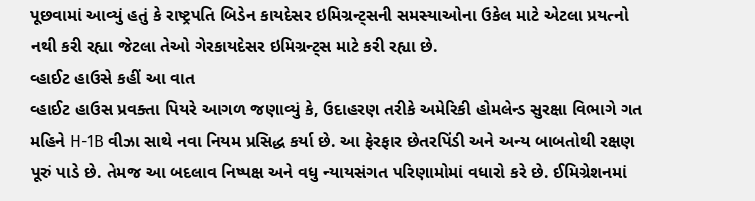પૂછવામાં આવ્યું હતું કે રાષ્ટ્રપતિ બિડેન કાયદેસર ઇમિગ્રન્ટ્સની સમસ્યાઓના ઉકેલ માટે એટલા પ્રયત્નો નથી કરી રહ્યા જેટલા તેઓ ગેરકાયદેસર ઇમિગ્રન્ટ્સ માટે કરી રહ્યા છે.
વ્હાઈટ હાઉસે કહીં આ વાત
વ્હાઈટ હાઉસ પ્રવક્તા પિયરે આગળ જણાવ્યું કે, ઉદાહરણ તરીકે અમેરિકી હોમલેન્ડ સુરક્ષા વિભાગે ગત મહિને H-1B વીઝા સાથે નવા નિયમ પ્રસિદ્ધ કર્યા છે. આ ફેરફાર છેતરપિંડી અને અન્ય બાબતોથી રક્ષણ પૂરું પાડે છે. તેમજ આ બદલાવ નિષ્પક્ષ અને વધુ ન્યાયસંગત પરિણામોમાં વધારો કરે છે. ઈમિગ્રેશનમાં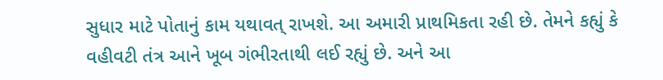સુધાર માટે પોતાનું કામ યથાવત્ રાખશે. આ અમારી પ્રાથમિકતા રહી છે. તેમને કહ્યું કે વહીવટી તંત્ર આને ખૂબ ગંભીરતાથી લઈ રહ્યું છે. અને આ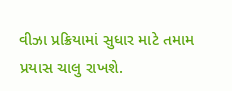વીઝા પ્રક્રિયામાં સુધાર માટે તમામ પ્રયાસ ચાલુ રાખશે.